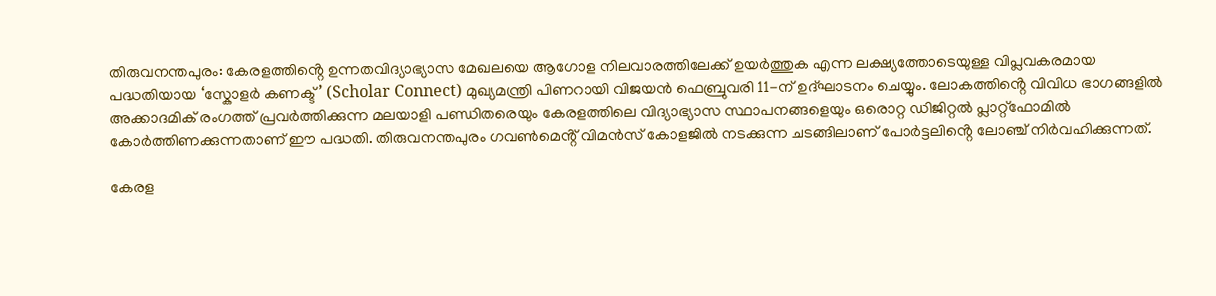തിരുവനന്തപുരം: കേരളത്തിൻ്റെ ഉന്നതവിദ്യാഭ്യാസ മേഖലയെ ആഗോള നിലവാരത്തിലേക്ക് ഉയർത്തുക എന്ന ലക്ഷ്യത്തോടെയുള്ള വിപ്ലവകരമായ പദ്ധതിയായ ‘സ്കോളർ കണക്ട്’ (Scholar Connect) മുഖ്യമന്ത്രി പിണറായി വിജയൻ ഫെബ്രുവരി 11-ന് ഉദ്ഘാടനം ചെയ്യും. ലോകത്തിൻ്റെ വിവിധ ഭാഗങ്ങളിൽ അക്കാദമിക് രംഗത്ത് പ്രവർത്തിക്കുന്ന മലയാളി പണ്ഡിതരെയും കേരളത്തിലെ വിദ്യാഭ്യാസ സ്ഥാപനങ്ങളെയും ഒരൊറ്റ ഡിജിറ്റൽ പ്ലാറ്റ്ഫോമിൽ കോർത്തിണക്കുന്നതാണ് ഈ പദ്ധതി. തിരുവനന്തപുരം ഗവൺമെൻ്റ് വിമൻസ് കോളജിൽ നടക്കുന്ന ചടങ്ങിലാണ് പോർട്ടലിൻ്റെ ലോഞ്ച് നിർവഹിക്കുന്നത്.

കേരള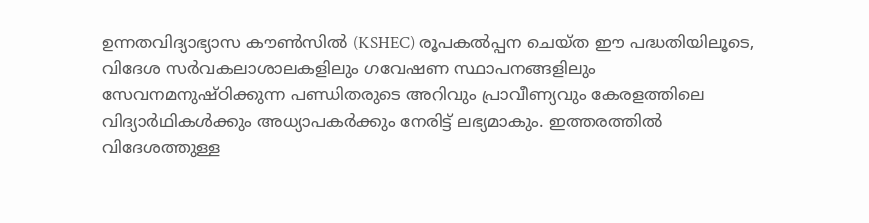ഉന്നതവിദ്യാഭ്യാസ കൗൺസിൽ (KSHEC) രൂപകൽപ്പന ചെയ്ത ഈ പദ്ധതിയിലൂടെ, വിദേശ സർവകലാശാലകളിലും ഗവേഷണ സ്ഥാപനങ്ങളിലും സേവനമനുഷ്ഠിക്കുന്ന പണ്ഡിതരുടെ അറിവും പ്രാവീണ്യവും കേരളത്തിലെ വിദ്യാർഥികൾക്കും അധ്യാപകർക്കും നേരിട്ട് ലഭ്യമാകും. ഇത്തരത്തിൽ വിദേശത്തുള്ള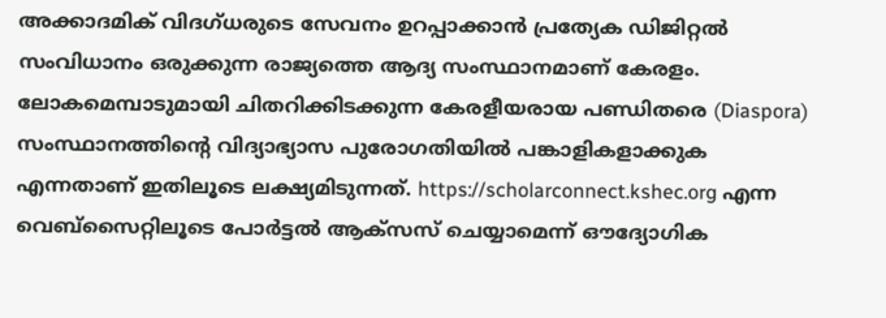അക്കാദമിക് വിദഗ്ധരുടെ സേവനം ഉറപ്പാക്കാൻ പ്രത്യേക ഡിജിറ്റൽ സംവിധാനം ഒരുക്കുന്ന രാജ്യത്തെ ആദ്യ സംസ്ഥാനമാണ് കേരളം. ലോകമെമ്പാടുമായി ചിതറിക്കിടക്കുന്ന കേരളീയരായ പണ്ഡിതരെ (Diaspora) സംസ്ഥാനത്തിൻ്റെ വിദ്യാഭ്യാസ പുരോഗതിയിൽ പങ്കാളികളാക്കുക എന്നതാണ് ഇതിലൂടെ ലക്ഷ്യമിടുന്നത്. https://scholarconnect.kshec.org എന്ന വെബ്സൈറ്റിലൂടെ പോർട്ടൽ ആക്സസ് ചെയ്യാമെന്ന് ഔദ്യോഗിക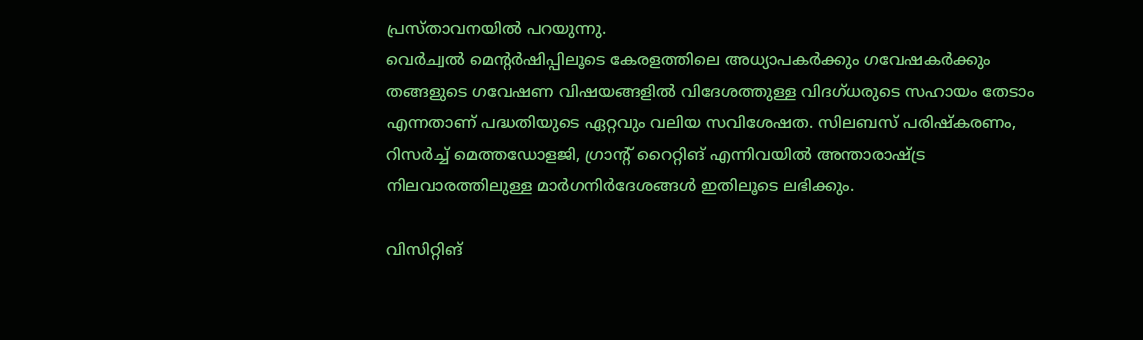പ്രസ്താവനയിൽ പറയുന്നു.
വെർച്വൽ മെൻ്റർഷിപ്പിലൂടെ കേരളത്തിലെ അധ്യാപകർക്കും ഗവേഷകർക്കും തങ്ങളുടെ ഗവേഷണ വിഷയങ്ങളിൽ വിദേശത്തുള്ള വിദഗ്ധരുടെ സഹായം തേടാം എന്നതാണ് പദ്ധതിയുടെ ഏറ്റവും വലിയ സവിശേഷത. സിലബസ് പരിഷ്കരണം, റിസർച്ച് മെത്തഡോളജി, ഗ്രാൻ്റ് റൈറ്റിങ് എന്നിവയിൽ അന്താരാഷ്ട്ര നിലവാരത്തിലുള്ള മാർഗനിർദേശങ്ങൾ ഇതിലൂടെ ലഭിക്കും.

വിസിറ്റിങ്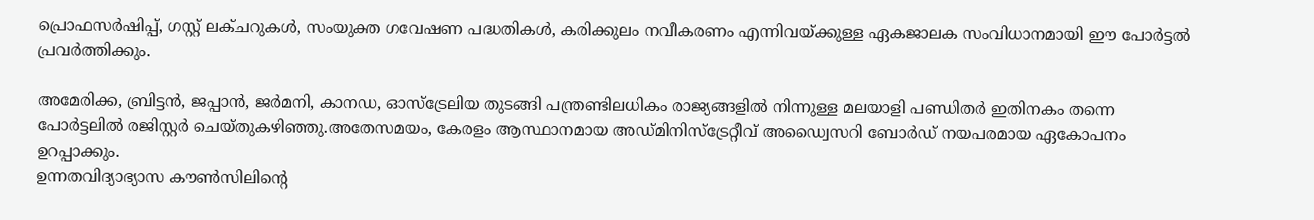പ്രൊഫസർഷിപ്പ്, ഗസ്റ്റ് ലക്ചറുകൾ, സംയുക്ത ഗവേഷണ പദ്ധതികൾ, കരിക്കുലം നവീകരണം എന്നിവയ്ക്കുള്ള ഏകജാലക സംവിധാനമായി ഈ പോർട്ടൽ പ്രവർത്തിക്കും.

അമേരിക്ക, ബ്രിട്ടൻ, ജപ്പാൻ, ജർമനി, കാനഡ, ഓസ്ട്രേലിയ തുടങ്ങി പന്ത്രണ്ടിലധികം രാജ്യങ്ങളിൽ നിന്നുള്ള മലയാളി പണ്ഡിതർ ഇതിനകം തന്നെ പോർട്ടലിൽ രജിസ്റ്റർ ചെയ്തുകഴിഞ്ഞു.അതേസമയം, കേരളം ആസ്ഥാനമായ അഡ്മിനിസ്ട്രേറ്റീവ് അഡ്വൈസറി ബോർഡ് നയപരമായ ഏകോപനം ഉറപ്പാക്കും.
ഉന്നതവിദ്യാഭ്യാസ കൗൺസിലിൻ്റെ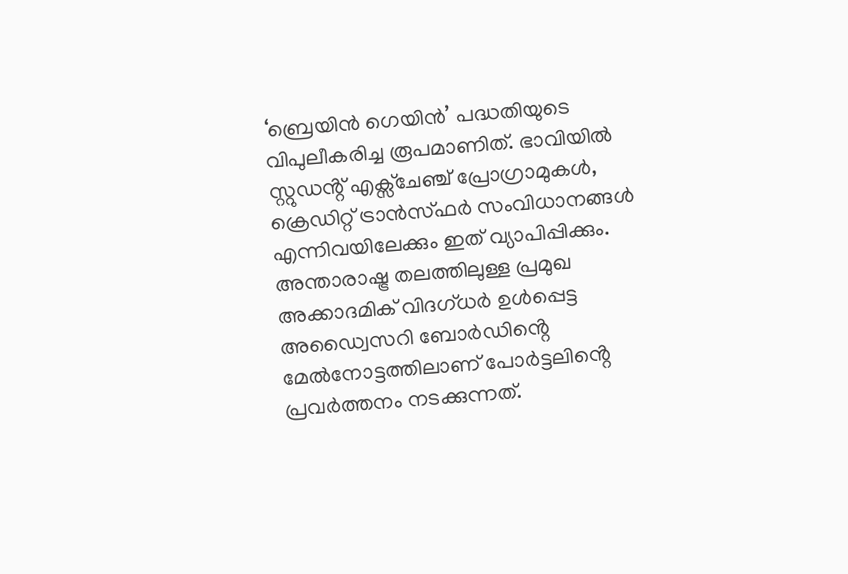‘ബ്രെയിൻ ഗെയിൻ’ പദ്ധതിയുടെ വിപുലീകരിച്ച രൂപമാണിത്. ഭാവിയിൽ സ്റ്റുഡൻ്റ് എക്സ്ചേഞ്ച് പ്രോഗ്രാമുകൾ, ക്രെഡിറ്റ് ട്രാൻസ്ഫർ സംവിധാനങ്ങൾ എന്നിവയിലേക്കും ഇത് വ്യാപിപ്പിക്കും. അന്താരാഷ്ട്ര തലത്തിലുള്ള പ്രമുഖ അക്കാദമിക് വിദഗ്ധർ ഉൾപ്പെട്ട അഡ്വൈസറി ബോർഡിൻ്റെ മേൽനോട്ടത്തിലാണ് പോർട്ടലിൻ്റെ പ്രവർത്തനം നടക്കുന്നത്.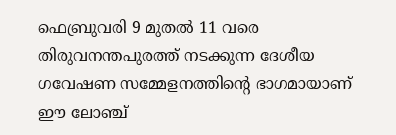ഫെബ്രുവരി 9 മുതൽ 11 വരെ തിരുവനന്തപുരത്ത് നടക്കുന്ന ദേശീയ ഗവേഷണ സമ്മേളനത്തിൻ്റെ ഭാഗമായാണ് ഈ ലോഞ്ച്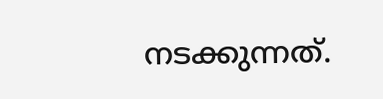നടക്കുന്നത്.